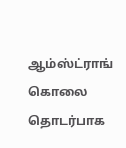ஆம்ஸ்ட்ராங் கொலை தொடர்பாக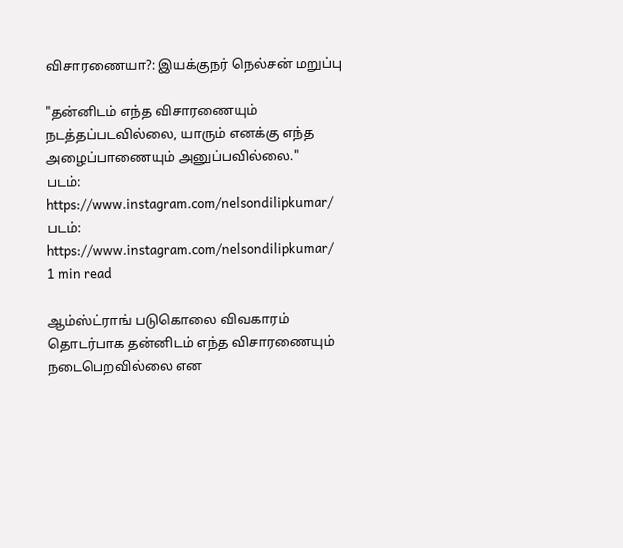விசாரணையா?: இயக்குநர் நெல்சன் மறுப்பு

"தன்னிடம் எந்த விசாரணையும் நடத்தப்படவில்லை, யாரும் எனக்கு எந்த அழைப்பாணையும் அனுப்பவில்லை."
படம்: https://www.instagram.com/nelsondilipkumar/
படம்: https://www.instagram.com/nelsondilipkumar/
1 min read

ஆம்ஸ்ட்ராங் படுகொலை விவகாரம் தொடர்பாக தன்னிடம் எந்த விசாரணையும் நடைபெறவில்லை என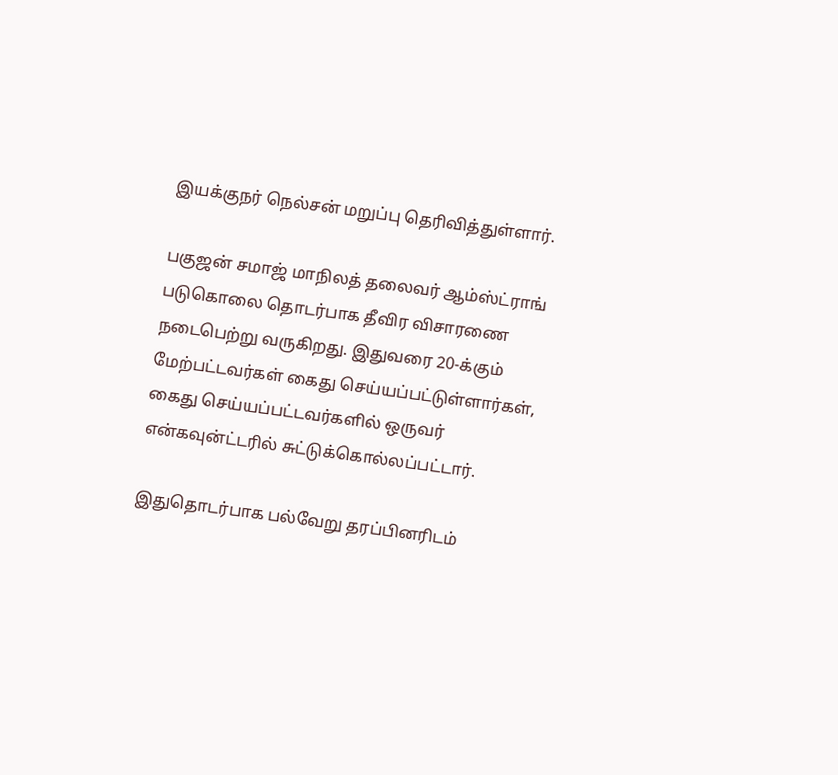இயக்குநர் நெல்சன் மறுப்பு தெரிவித்துள்ளார்.

பகுஜன் சமாஜ் மாநிலத் தலைவர் ஆம்ஸ்ட்ராங் படுகொலை தொடர்பாக தீவிர விசாரணை நடைபெற்று வருகிறது. இதுவரை 20-க்கும் மேற்பட்டவர்கள் கைது செய்யப்பட்டுள்ளார்கள், கைது செய்யப்பட்டவர்களில் ஒருவர் என்கவுன்ட்டரில் சுட்டுக்கொல்லப்பட்டார்.

இதுதொடர்பாக பல்வேறு தரப்பினரிடம்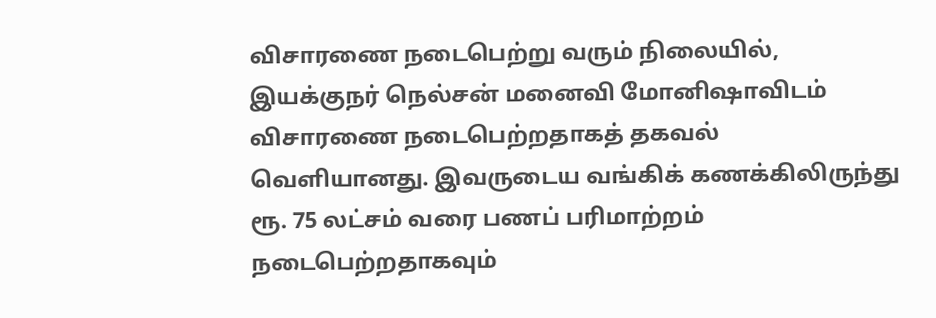விசாரணை நடைபெற்று வரும் நிலையில், இயக்குநர் நெல்சன் மனைவி மோனிஷாவிடம் விசாரணை நடைபெற்றதாகத் தகவல் வெளியானது. இவருடைய வங்கிக் கணக்கிலிருந்து ரூ. 75 லட்சம் வரை பணப் பரிமாற்றம் நடைபெற்றதாகவும்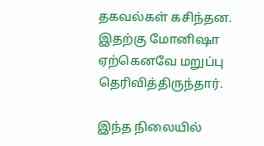தகவல்கள் கசிந்தன. இதற்கு மோனிஷா ஏற்கெனவே மறுப்பு தெரிவித்திருந்தார்.

இந்த நிலையில்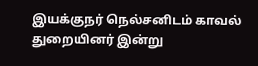இயக்குநர் நெல்சனிடம் காவல் துறையினர் இன்று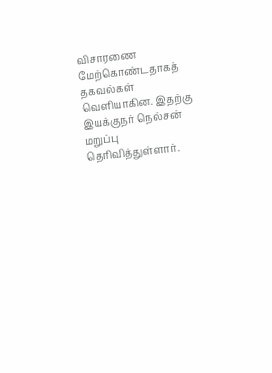விசாரணை மேற்கொண்டதாகத் தகவல்கள் வெளியாகின. இதற்கு இயக்குநர் நெல்சன் மறுப்பு தெரிவித்துள்ளார்.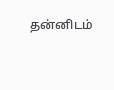தன்னிடம்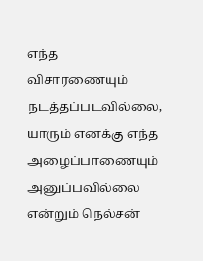எந்த விசாரணையும் நடத்தப்படவில்லை, யாரும் எனக்கு எந்த அழைப்பாணையும் அனுப்பவில்லை என்றும் நெல்சன்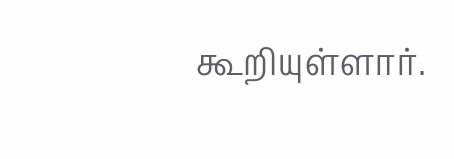கூறியுள்ளார்.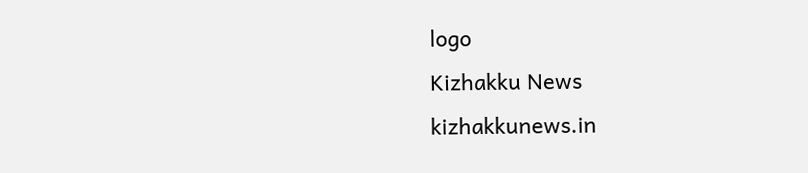logo
Kizhakku News
kizhakkunews.in